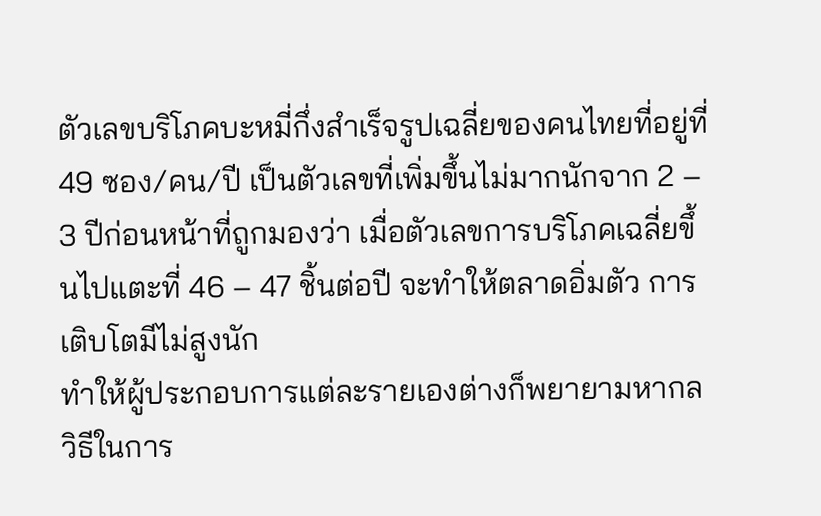ตัวเลขบริโภคบะหมี่กึ่งสำเร็จรูปเฉลี่ยของคนไทยที่อยู่ที่ 49 ซอง/คน/ปี เป็นตัวเลขที่เพิ่มขึ้นไม่มากนักจาก 2 – 3 ปีก่อนหน้าที่ถูกมองว่า เมื่อตัวเลขการบริโภคเฉลี่ยขึ้นไปแตะที่ 46 – 47 ชิ้นต่อปี จะทำให้ตลาดอิ่มตัว การเติบโตมีไม่สูงนัก
ทำให้ผู้ประกอบการแต่ละรายเองต่างก็พยายามหากลวิธีในการ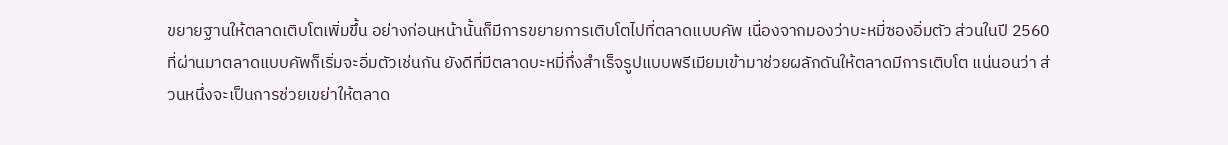ขยายฐานให้ตลาดเติบโตเพิ่มขึ้น อย่างก่อนหน้านั้นก็มีการขยายการเติบโตไปที่ตลาดแบบคัพ เนื่องจากมองว่าบะหมี่ซองอิ่มตัว ส่วนในปี 2560 ที่ผ่านมาตลาดแบบคัพก็เริ่มจะอิ่มตัวเช่นกัน ยังดีที่มีตลาดบะหมี่กึ่งสำเร็จรูปแบบพรีเมียมเข้ามาช่วยผลักดันให้ตลาดมีการเติบโต แน่นอนว่า ส่วนหนึ่งจะเป็นการช่วยเขย่าให้ตลาด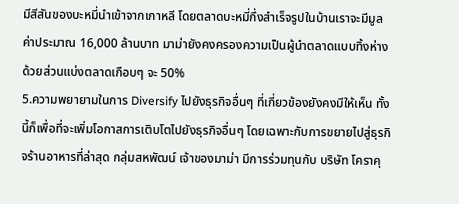มีสีสันของบะหมี่นำเข้าจากเกาหลี โดยตลาดบะหมี่กึ่งสำเร็จรูปในบ้านเราจะมีมูลค่าประมาณ 16,000 ล้านบาท มาม่ายังคงครองความเป็นผู้นำตลาดแบบทิ้งห่างด้วยส่วนแบ่งตลาดเกือบๆ จะ 50%
5.ความพยายามในการ Diversify ไปยังธุรกิจอื่นๆ ที่เกี่ยวข้องยังคงมีให้เห็น ทั้งนี้ก็เพื่อที่จะเพิ่มโอกาสการเติบโตไปยังธุรกิจอื่นๆ โดยเฉพาะกับการขยายไปสู่ธุรกิจร้านอาหารที่ล่าสุด กลุ่มสหพัฒน์ เจ้าของมาม่า มีการร่วมทุนกับ บริษัท โคราคุ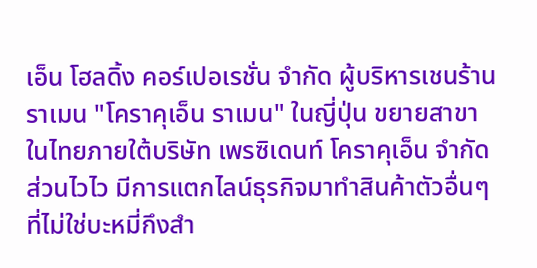เอ็น โฮลดิ้ง คอร์เปอเรชั่น จำกัด ผู้บริหารเชนร้านราเมน "โคราคุเอ็น ราเมน" ในญี่ปุ่น ขยายสาขาในไทยภายใต้บริษัท เพรซิเดนท์ โคราคุเอ็น จำกัด
ส่วนไวไว มีการแตกไลน์ธุรกิจมาทำสินค้าตัวอื่นๆ ที่ไม่ใช่บะหมี่กึงสำ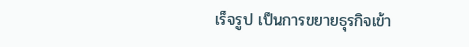เร็จรูป เป็นการขยายธุรกิจเข้า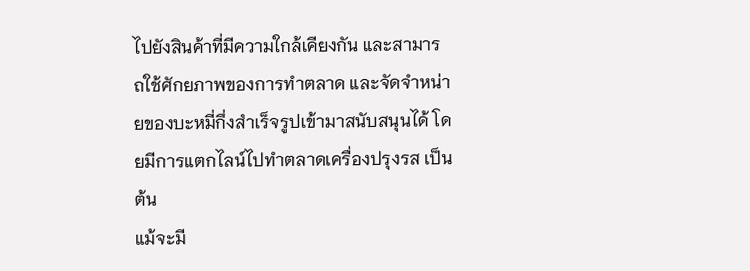ไปยังสินค้าที่มีความใกล้เคียงกัน และสามารถใช้ศักยภาพของการทำตลาด และจัดจำหน่ายของบะหมี่กึ่งสำเร็จรูปเข้ามาสนับสนุนได้ โดยมีการแตกไลน์ไปทำตลาดเครื่องปรุงรส เป็นต้น
แม้จะมี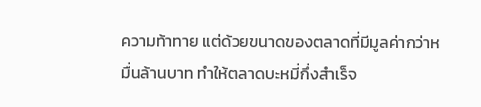ความท้าทาย แต่ด้วยขนาดของตลาดที่มีมูลค่ากว่าหมื่นล้านบาท ทำให้ตลาดบะหมี่กึ่งสำเร็จ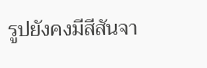รูปยังคงมีสีสันจา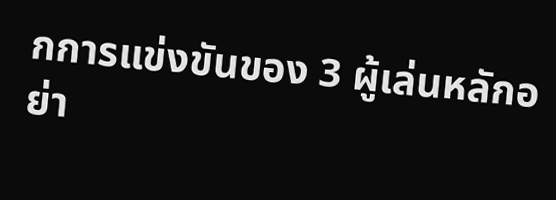กการแข่งขันของ 3 ผู้เล่นหลักอย่า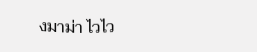งมาม่า ไวไว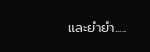และยำยำ.....